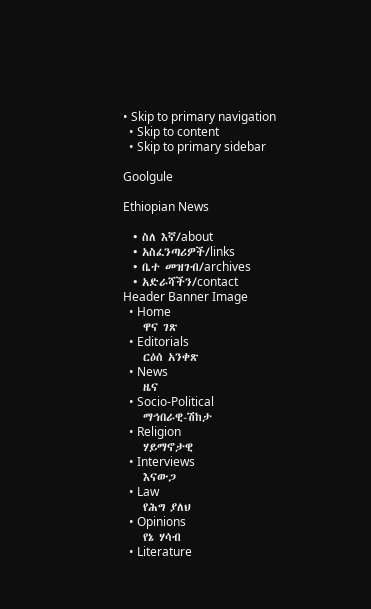• Skip to primary navigation
  • Skip to content
  • Skip to primary sidebar

Goolgule

Ethiopian News

  • ስለ እኛ/about
  • አስፈንጣሪዎች/links
  • ቤተ መዝገብ/archives
  • አድራሻችን/contact
Header Banner Image
  • Home
    ዋና ገጽ
  • Editorials
    ርዕሰ አንቀጽ
  • News
    ዜና
  • Socio-Political
    ማኅበራዊ-ሽከታ
  • Religion
    ሃይማኖታዊ
  • Interviews
    እናውጋ
  • Law
    የሕግ ያለህ
  • Opinions
    የኔ ሃሳብ
  • Literature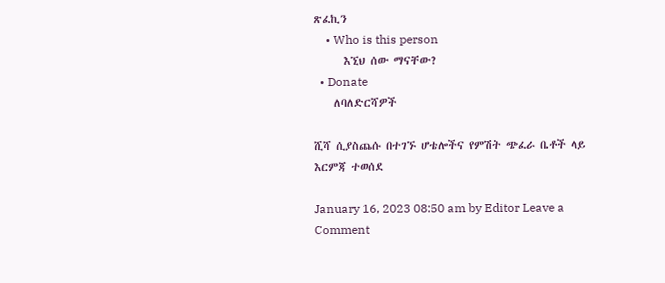ጽፈኪን
    • Who is this person
      እኚህ ሰው ማናቸው?
  • Donate
    ለባለድርሻዎች

ሺሻ ሲያስጨሱ በተገኙ ሆቴሎችና የምሽት ጭፈራ ቤቶች ላይ እርምጃ ተወሰደ

January 16, 2023 08:50 am by Editor Leave a Comment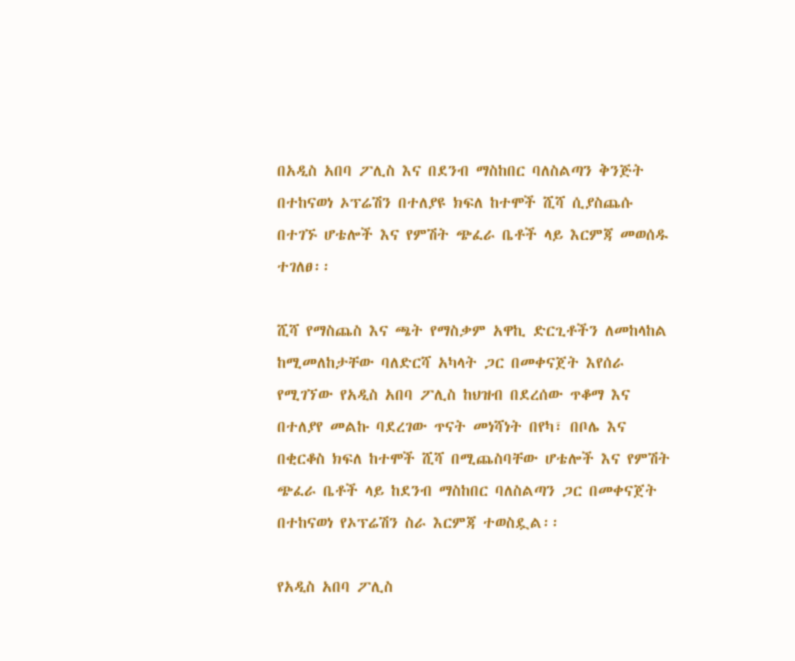በአዲስ አበባ ፖሊስ እና በደንብ ማስከበር ባለስልጣን ቅንጅት በተከናወነ ኦፕሬሽን በተለያዩ ክፍለ ከተሞች ሺሻ ሲያስጨሱ በተገኙ ሆቴሎች እና የምሽት ጭፈራ ቤቶች ላይ እርምጃ መወሰዱ ተገለፀ፡፡

ሺሻ የማስጨስ እና ጫት የማስቃም አዋኪ ድርጊቶችን ለመከላከል ከሚመለከታቸው ባለድርሻ አካላት ጋር በመቀናጀት እየሰራ የሚገኘው የአዲስ አበባ ፖሊስ ከህዝብ በደረሰው ጥቆማ እና በተለያየ መልኩ ባደረገው ጥናት መነሻነት በየካ፣ በቦሌ እና በቂርቆስ ክፍለ ከተሞች ሺሻ በሚጨስባቸው ሆቴሎች እና የምሽት ጭፈራ ቤቶች ላይ ከደንብ ማስከበር ባለስልጣን ጋር በመቀናጀት በተከናወነ የኦፕሬሽን ስራ እርምጃ ተወስዷል፡፡

የአዲስ አበባ ፖሊስ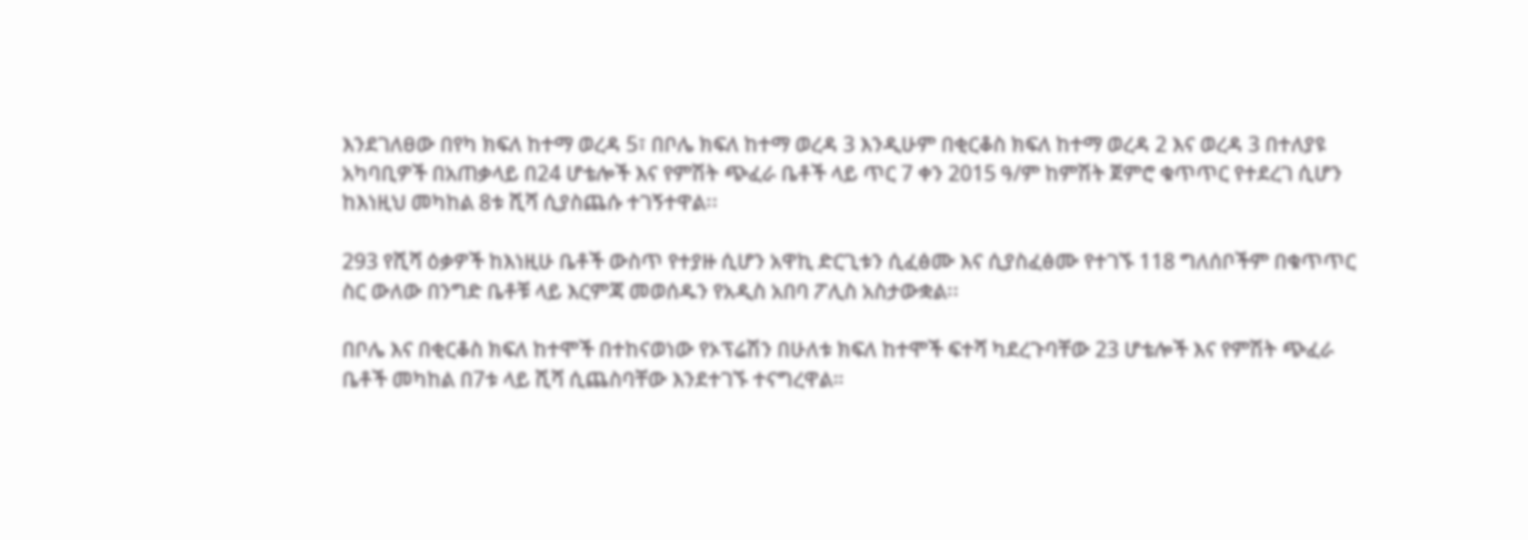እንደገለፀው በየካ ክፍለ ከተማ ወረዳ 5፣ በቦሌ ክፍለ ከተማ ወረዳ 3 እንዲሁም በቂርቆስ ክፍለ ከተማ ወረዳ 2 እና ወረዳ 3 በተለያዩ አካባቢዎች በአጠቃላይ በ24 ሆቴሎች እና የምሽት ጭፈራ ቤቶች ላይ ጥር 7 ቀን 2015 ዓ/ም ከምሽት ጀምሮ ቁጥጥር የተደረገ ሲሆን ከእነዚህ መካከል 8ቱ ሺሻ ሲያስጨሱ ተገኝተዋል፡፡

293 የሺሻ ዕቃዎች ከእነዚሁ ቤቶች ውስጥ የተያዙ ሲሆን አዋኪ ድርጊቱን ሲፈፅሙ እና ሲያስፈፅሙ የተገኙ 118 ግለሰቦችም በቁጥጥር ስር ውለው በንግድ ቤቶቹ ላይ እርምጃ መወሰዱን የአዲስ አበባ ፖሊስ አስታውቋል፡፡

በቦሌ እና በቂርቆስ ክፍለ ከተሞች በተከናወነው የኦፕሬሽን በሁለቱ ክፍለ ከተሞች ፍተሻ ካደረጉባቸው 23 ሆቴሎች እና የምሽት ጭፈራ ቤቶች መካከል በ7ቱ ላይ ሺሻ ሲጨስባቸው እንደተገኙ ተናግረዋል።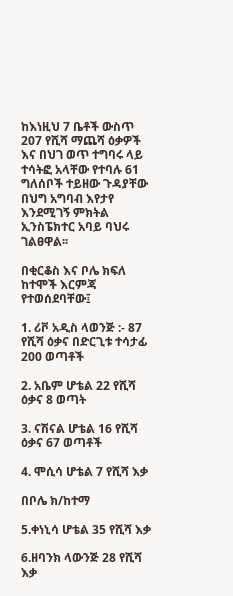ከእነዚህ 7 ቤቶች ውስጥ 207 የሺሻ ማጨሻ ዕቃዎች እና በህገ ወጥ ተግባሩ ላይ ተሳትፎ አላቸው የተባሉ 61 ግለሰቦች ተይዘው ጉዳያቸው በህግ አግባብ እየታየ እንደሚገኝ ምክትል ኢንስፔክተር አባይ ባህሩ ገልፀዋል፡፡

በቂርቆስ እና ቦሌ ክፍለ ከተሞች እርምጃ የተወሰደባቸው፤

1. ሪቮ አዲስ ላወንጅ :- 87 የሺሻ ዕቃና በድርጊቱ ተሳታፊ 200 ወጣቶች

2. አቤም ሆቴል 22 የሺሻ ዕቃና 8 ወጣት

3. ናሽናል ሆቴል 16 የሺሻ ዕቃና 67 ወጣቶች

4. ሞሲሳ ሆቴል 7 የሺሻ እቃ

በቦሌ ክ/ከተማ

5.ቀነኒሳ ሆቴል 35 የሺሻ እቃ

6.ዘባንክ ላውንጅ 28 የሺሻ እቃ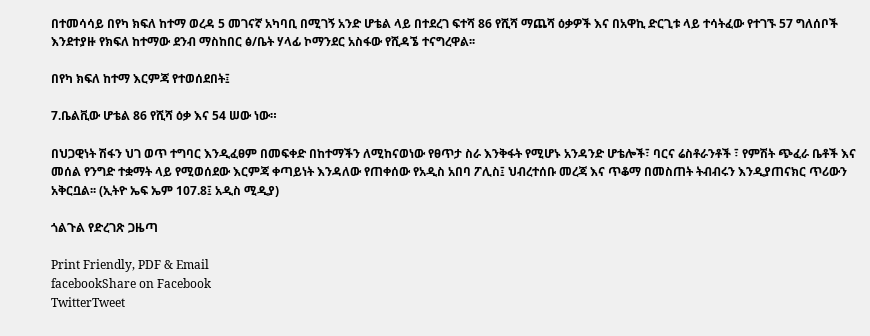በተመሳሳይ በየካ ክፍለ ከተማ ወረዳ 5 መገናኛ አካባቢ በሚገኝ አንድ ሆቴል ላይ በተደረገ ፍተሻ 86 የሺሻ ማጨሻ ዕቃዎች እና በአዋኪ ድርጊቱ ላይ ተሳትፈው የተገኙ 57 ግለሰቦች እንደተያዙ የክፍለ ከተማው ደንብ ማስከበር ፅ/ቤት ሃላፊ ኮማንደር አስፋው የሺዳኜ ተናግረዋል፡፡

በየካ ክፍለ ከተማ እርምጃ የተወሰደበት፤

7.ቤልቪው ሆቴል 86 የሺሻ ዕቃ እና 54 ሠው ነው።

በህጋዊነት ሽፋን ህገ ወጥ ተግባር እንዲፈፀም በመፍቀድ በከተማችን ለሚከናወነው የፀጥታ ስራ እንቅፋት የሚሆኑ አንዳንድ ሆቴሎች፣ ባርና ሬስቶራንቶች ፣ የምሽት ጭፈራ ቤቶች እና መሰል የንግድ ተቋማት ላይ የሚወሰደው እርምጃ ቀጣይነት እንዳለው የጠቀሰው የአዲስ አበባ ፖሊስ፤ ህብረተሰቡ መረጃ እና ጥቆማ በመስጠት ትብብሩን እንዲያጠናክር ጥሪውን አቅርቧል፡፡ (ኢትዮ ኤፍ ኤም 107.8፤ አዲስ ሚዲያ)

ጎልጉል የድረገጽ ጋዜጣ

Print Friendly, PDF & Email
facebookShare on Facebook
TwitterTweet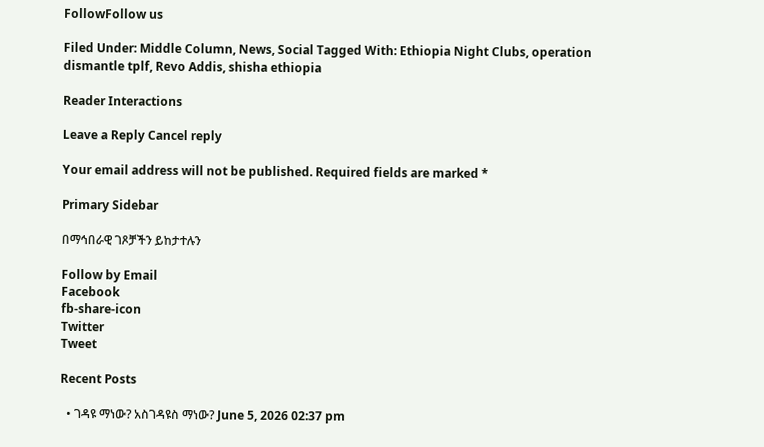FollowFollow us

Filed Under: Middle Column, News, Social Tagged With: Ethiopia Night Clubs, operation dismantle tplf, Revo Addis, shisha ethiopia

Reader Interactions

Leave a Reply Cancel reply

Your email address will not be published. Required fields are marked *

Primary Sidebar

በማኅበራዊ ገጾቻችን ይከታተሉን

Follow by Email
Facebook
fb-share-icon
Twitter
Tweet

Recent Posts

  • ገዳዩ ማነው? አስገዳዩስ ማነው? June 5, 2026 02:37 pm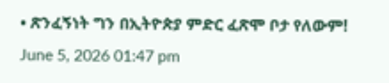• ጽንፈኝነት ግን በኢትዮጵያ ምድር ፈጽሞ ቦታ የለውም! June 5, 2026 01:47 pm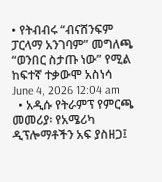• የትብብሩ “ብናሸንፍም ፓርላማ አንገባም” መግለጫ “ወንበር ስታጡ ነው” የሚል ከፍተኛ ተቃውሞ አስነሳ June 4, 2026 12:04 am
  • አዲሱ የትራምፕ የምርጫ መመሪያ፡ የአሜሪካ ዲፕሎማቶችን አፍ ያስዘጋ፤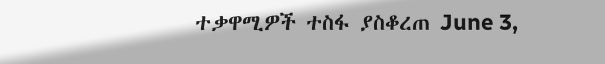ተቃዋሚዎች ተስፋ ያስቆረጠ June 3,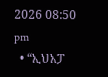2026 08:50 pm
  • “ኢህአፓ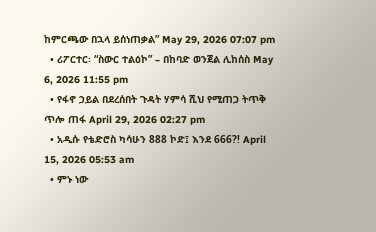ከምርጫው በኋላ ይሰነጠቃል” May 29, 2026 07:07 pm
  • ሪፖርተር፡ “ስውር ተልዕኮ” – በከባድ ወንጀል ሊከሰስ May 6, 2026 11:55 pm
  • የፋኖ ኃይል በደረሰበት ጉዳት ሃምሳ ሺህ የሚጠጋ ትጥቅ ጥሎ ጠፋ April 29, 2026 02:27 pm
  • አዲሱ የቴድሮስ ካሳሁን 888 ኮድ፤ እንደ 666?! April 15, 2026 05:53 am
  • ምኑ ነው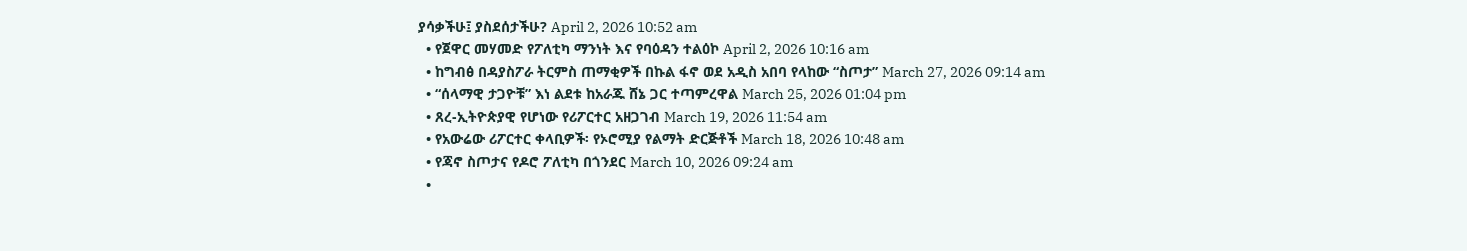ያሳቃችሁ፤ ያስደሰታችሁ? April 2, 2026 10:52 am
  • የጀዋር መሃመድ የፖለቲካ ማንነት እና የባዕዳን ተልዕኮ April 2, 2026 10:16 am
  • ከግብፅ በዳያስፖራ ትርምስ ጠማቂዎች በኩል ፋኖ ወደ አዲስ አበባ የላከው “ስጦታ” March 27, 2026 09:14 am
  • “ሰላማዊ ታጋዮቹ” እነ ልደቱ ከአራጁ ሸኔ ጋር ተጣምረዋል March 25, 2026 01:04 pm
  • ጸረ-ኢትዮጵያዊ የሆነው የሪፖርተር አዘጋገብ March 19, 2026 11:54 am
  • የአውሬው ሪፖርተር ቀላቢዎች፡ የኦሮሚያ የልማት ድርጅቶች March 18, 2026 10:48 am
  • የጃኖ ስጦታና የዶሮ ፖለቲካ በጎንደር March 10, 2026 09:24 am
  •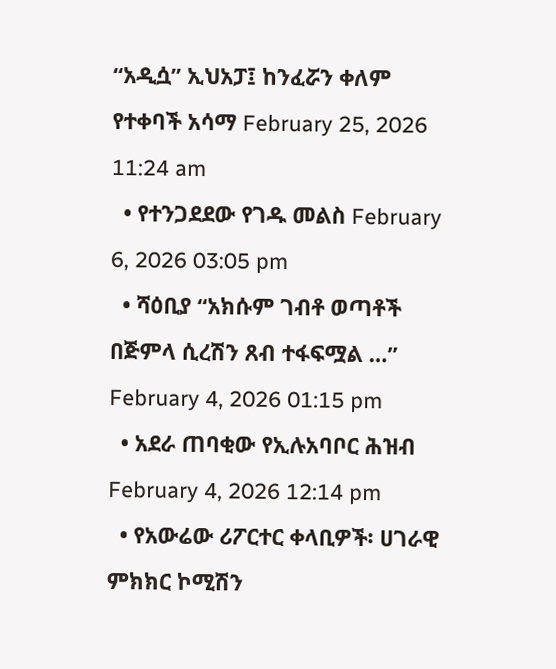“አዲሷ” ኢህአፓ፤ ከንፈሯን ቀለም የተቀባች አሳማ February 25, 2026 11:24 am
  • የተንጋደደው የገዱ መልስ February 6, 2026 03:05 pm
  • ሻዕቢያ “አክሱም ገብቶ ወጣቶች በጅምላ ሲረሽን ጸብ ተፋፍሟል …” February 4, 2026 01:15 pm
  • አደራ ጠባቂው የኢሉአባቦር ሕዝብ February 4, 2026 12:14 pm
  • የአውሬው ሪፖርተር ቀላቢዎች፡ ሀገራዊ ምክክር ኮሚሽን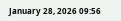January 28, 2026 09:56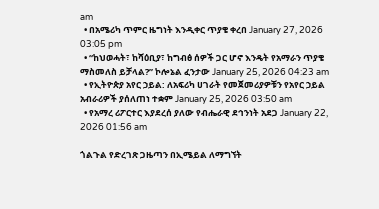am
  • በአሜሪካ ጥምር ዜግነት እንዲቀር ጥያቄ ቀረበ January 27, 2026 03:05 pm
  • “ከህወሓት፣ ከሻዕቢያ፣ ከግብፅ ሰዎች ጋር ሆኖ እንዴት የአማራን ጥያቄ ማስመለስ ይቻላል?” ኮሎኔል ፈንታው January 25, 2026 04:23 am
  • የኢትዮጵያ አየር ኃይል: ለአፍሪካ ሀገራት የመጀመሪያዎቹን የአየር ኃይል አብራሪዎች ያሰለጠነ ተቋም January 25, 2026 03:50 am
  • የአማረ ሪፖርተር እያደረሰ ያለው የብሔራዊ ደኅንነት አደጋ January 22, 2026 01:56 am

ጎልጉል የድረገጽ ጋዜጣን በኢሜይል ለማግኘት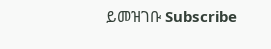ይመዝገቡ Subscribe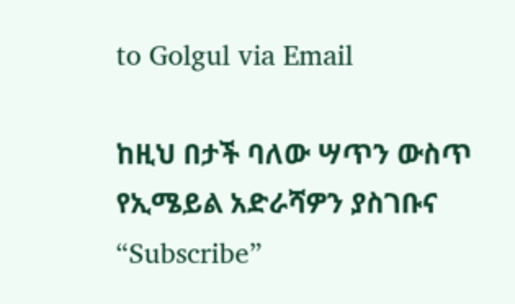to Golgul via Email

ከዚህ በታች ባለው ሣጥን ውስጥ የኢሜይል አድራሻዎን ያስገቡና “Subscribe”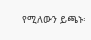የሚለውን ይጫኑ፡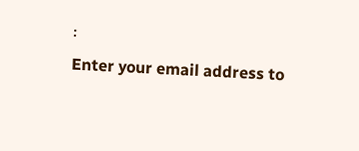፡
Enter your email address to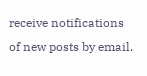receive notifications of new posts by email.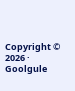Copyright © 2026 · Goolgule